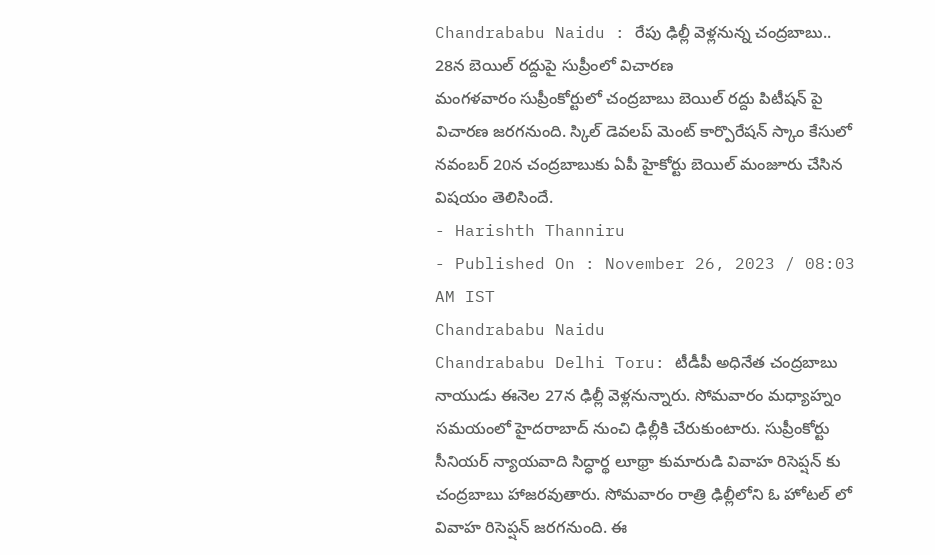Chandrababu Naidu : రేపు ఢిల్లీ వెళ్లనున్న చంద్రబాబు.. 28న బెయిల్ రద్దుపై సుప్రీంలో విచారణ
మంగళవారం సుప్రీంకోర్టులో చంద్రబాబు బెయిల్ రద్దు పిటీషన్ పై విచారణ జరగనుంది. స్కిల్ డెవలప్ మెంట్ కార్పొరేషన్ స్కాం కేసులో నవంబర్ 20న చంద్రబాబుకు ఏపీ హైకోర్టు బెయిల్ మంజూరు చేసిన విషయం తెలిసిందే.
- Harishth Thanniru
- Published On : November 26, 2023 / 08:03 AM IST
Chandrababu Naidu
Chandrababu Delhi Toru: టీడీపీ అధినేత చంద్రబాబు నాయుడు ఈనెల 27న ఢిల్లీ వెళ్లనున్నారు. సోమవారం మధ్యాహ్నం సమయంలో హైదరాబాద్ నుంచి ఢిల్లీకి చేరుకుంటారు. సుప్రీంకోర్టు సీనియర్ న్యాయవాది సిద్ధార్థ లూథ్రా కుమారుడి వివాహ రిసెప్షన్ కు చంద్రబాబు హాజరవుతారు. సోమవారం రాత్రి ఢిల్లీలోని ఓ హోటల్ లో వివాహ రిసెప్షన్ జరగనుంది. ఈ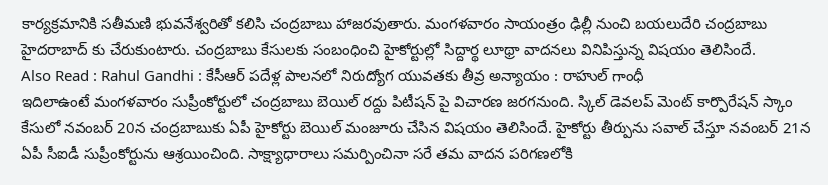కార్యక్రమానికి సతీమణి భువనేశ్వరితో కలిసి చంద్రబాబు హాజరవుతారు. మంగళవారం సాయంత్రం ఢిల్లీ నుంచి బయలుదేరి చంద్రబాబు హైదరాబాద్ కు చేరుకుంటారు. చంద్రబాబు కేసులకు సంబంధించి హైకోర్టుల్లో సిద్దార్థ లూథ్రా వాదనలు వినిపిస్తున్న విషయం తెలిసిందే.
Also Read : Rahul Gandhi : కేసీఆర్ పదేళ్ల పాలనలో నిరుద్యోగ యువతకు తీవ్ర అన్యాయం : రాహుల్ గాంధీ
ఇదిలాఉంటే మంగళవారం సుప్రీంకోర్టులో చంద్రబాబు బెయిల్ రద్దు పిటీషన్ పై విచారణ జరగనుంది. స్కిల్ డెవలప్ మెంట్ కార్పొరేషన్ స్కాం కేసులో నవంబర్ 20న చంద్రబాబుకు ఏపీ హైకోర్టు బెయిల్ మంజూరు చేసిన విషయం తెలిసిందే. హైకోర్టు తీర్పును సవాల్ చేస్తూ నవంబర్ 21న ఏపీ సీఐడీ సుప్రీంకోర్టును ఆశ్రయించింది. సాక్ష్యాధారాలు సమర్పించినా సరే తమ వాదన పరిగణలోకి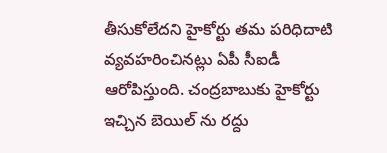తీసుకోలేదని హైకోర్టు తమ పరిధిదాటి వ్యవహరించినట్లు ఏపీ సీఐడీ ఆరోపిస్తుంది. చంద్రబాబుకు హైకోర్టు ఇచ్చిన బెయిల్ ను రద్దు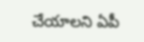చేయాలని ఏపీ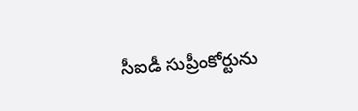సీఐడీ సుప్రీంకోర్టును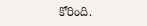కోరింది.